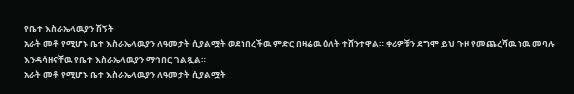የቤተ እስራኤላዉያን ሽኝት
አራት መቶ የሚሆኑ ቤተ እስራኤላዉያን ለዓመታት ሲያልሟት ወደነበረችዉ ምድር በዛሬዉ ዕለት ተሸንተዋል። ቀሪዎቹን ደግሞ ይህ ጉዞ የመጨረሻዉ ነዉ መባሉ እንዳሳዘናቸዉ የቤተ እስራኤላዉያን ማኅበር ገልጿል።
አራት መቶ የሚሆኑ ቤተ እስራኤላዉያን ለዓመታት ሲያልሟት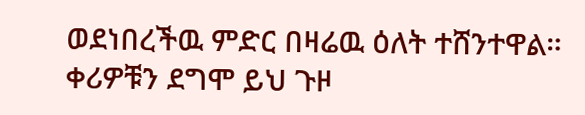ወደነበረችዉ ምድር በዛሬዉ ዕለት ተሸንተዋል። ቀሪዎቹን ደግሞ ይህ ጉዞ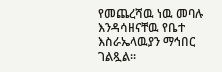የመጨረሻዉ ነዉ መባሉ እንዳሳዘናቸዉ የቤተ እስራኤላዉያን ማኅበር ገልጿል።